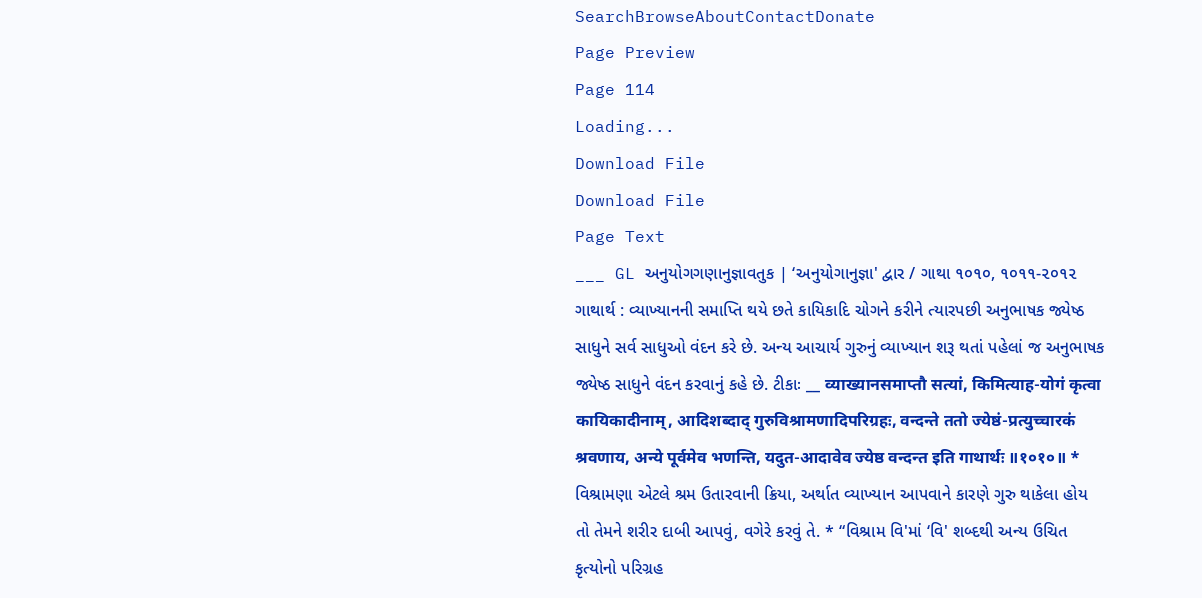SearchBrowseAboutContactDonate
Page Preview
Page 114
Loading...
Download File
Download File
Page Text
___ GL અનુયોગગણાનુજ્ઞાવતુક | ‘અનુયોગાનુજ્ઞા' દ્વાર / ગાથા ૧૦૧૦, ૧૦૧૧-૨૦૧૨ ગાથાર્થ : વ્યાખ્યાનની સમાપ્તિ થયે છતે કાયિકાદિ ચોગને કરીને ત્યારપછી અનુભાષક જ્યેષ્ઠ સાધુને સર્વ સાધુઓ વંદન કરે છે. અન્ય આચાર્ય ગુરુનું વ્યાખ્યાન શરૂ થતાં પહેલાં જ અનુભાષક જ્યેષ્ઠ સાધુને વંદન કરવાનું કહે છે. ટીકાઃ __ व्याख्यानसमाप्तौ सत्यां, किमित्याह-योगं कृत्वा कायिकादीनाम्, आदिशब्दाद् गुरुविश्रामणादिपरिग्रहः, वन्दन्ते ततो ज्येष्ठं-प्रत्युच्चारकं श्रवणाय, अन्ये पूर्वमेव भणन्ति, यदुत-आदावेव ज्येष्ठ वन्दन्त इति गाथार्थः ॥१०१०॥ * વિશ્રામણા એટલે શ્રમ ઉતારવાની ક્રિયા, અર્થાત વ્યાખ્યાન આપવાને કારણે ગુરુ થાકેલા હોય તો તેમને શરીર દાબી આપવું, વગેરે કરવું તે. * “વિશ્રામ વિ'માં ‘વિ' શબ્દથી અન્ય ઉચિત કૃત્યોનો પરિગ્રહ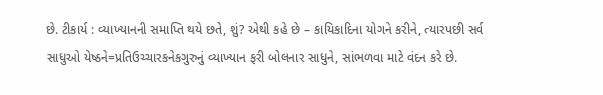છે. ટીકાર્ય : વ્યાખ્યાનની સમાપ્તિ થયે છતે, શું? એથી કહે છે – કાયિકાદિના યોગને કરીને, ત્યારપછી સર્વ સાધુઓ યેષ્ઠને=પ્રતિઉચ્ચારકનેકગુરુનું વ્યાખ્યાન ફરી બોલનાર સાધુને, સાંભળવા માટે વંદન કરે છે.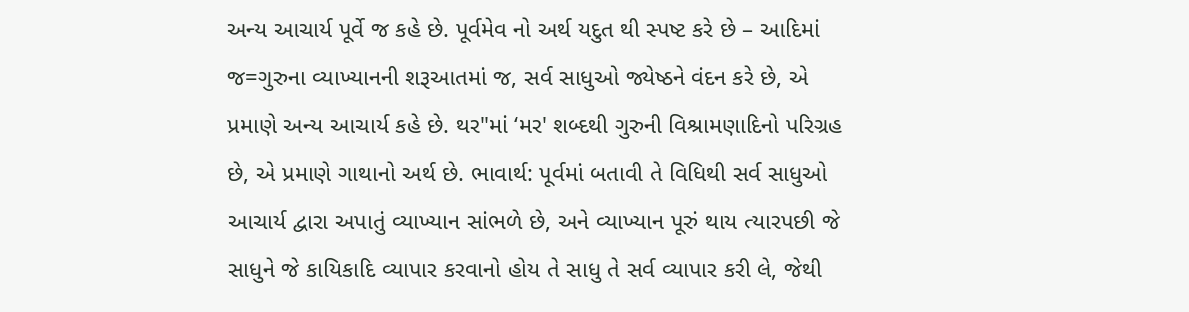અન્ય આચાર્ય પૂર્વે જ કહે છે. પૂર્વમેવ નો અર્થ યદુત થી સ્પષ્ટ કરે છે – આદિમાં જ=ગુરુના વ્યાખ્યાનની શરૂઆતમાં જ, સર્વ સાધુઓ જ્યેષ્ઠને વંદન કરે છે, એ પ્રમાણે અન્ય આચાર્ય કહે છે. થર"માં ‘મર' શબ્દથી ગુરુની વિશ્રામણાદિનો પરિગ્રહ છે, એ પ્રમાણે ગાથાનો અર્થ છે. ભાવાર્થ: પૂર્વમાં બતાવી તે વિધિથી સર્વ સાધુઓ આચાર્ય દ્વારા અપાતું વ્યાખ્યાન સાંભળે છે, અને વ્યાખ્યાન પૂરું થાય ત્યારપછી જે સાધુને જે કાયિકાદિ વ્યાપાર કરવાનો હોય તે સાધુ તે સર્વ વ્યાપાર કરી લે, જેથી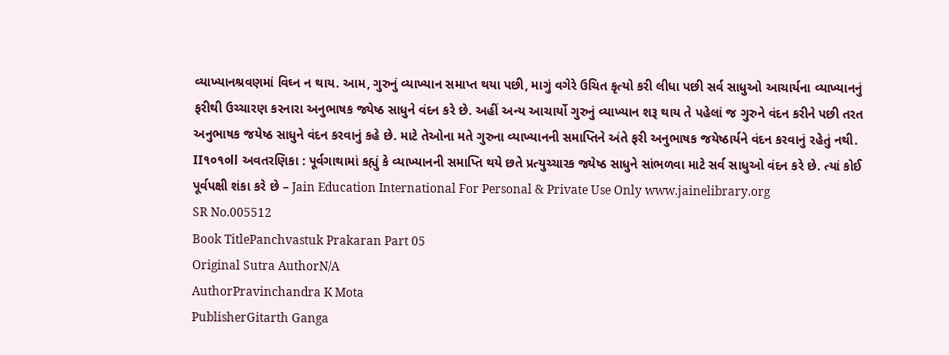વ્યાખ્યાનશ્રવણમાં વિઘ્ન ન થાય. આમ, ગુરુનું વ્યાખ્યાન સમાપ્ત થયા પછી, માગું વગેરે ઉચિત કૃત્યો કરી લીધા પછી સર્વ સાધુઓ આચાર્યના વ્યાખ્યાનનું ફરીથી ઉચ્ચારણ કરનારા અનુભાષક જ્યેષ્ઠ સાધુને વંદન કરે છે. અહીં અન્ય આચાર્યો ગુરુનું વ્યાખ્યાન શરૂ થાય તે પહેલાં જ ગુરુને વંદન કરીને પછી તરત અનુભાષક જયેષ્ઠ સાધુને વંદન કરવાનું કહે છે. માટે તેઓના મતે ગુરુના વ્યાખ્યાનની સમાપ્તિને અંતે ફરી અનુભાષક જયેષ્ઠાર્યને વંદન કરવાનું રહેતું નથી. II૧૦૧૦ll અવતરણિકા : પૂર્વગાથામાં કહ્યું કે વ્યાખ્યાનની સમાપ્તિ થયે છતે પ્રત્યુચ્ચારક જ્યેષ્ઠ સાધુને સાંભળવા માટે સર્વ સાધુઓ વંદન કરે છે. ત્યાં કોઈ પૂર્વપક્ષી શંકા કરે છે – Jain Education International For Personal & Private Use Only www.jainelibrary.org
SR No.005512
Book TitlePanchvastuk Prakaran Part 05
Original Sutra AuthorN/A
AuthorPravinchandra K Mota
PublisherGitarth Ganga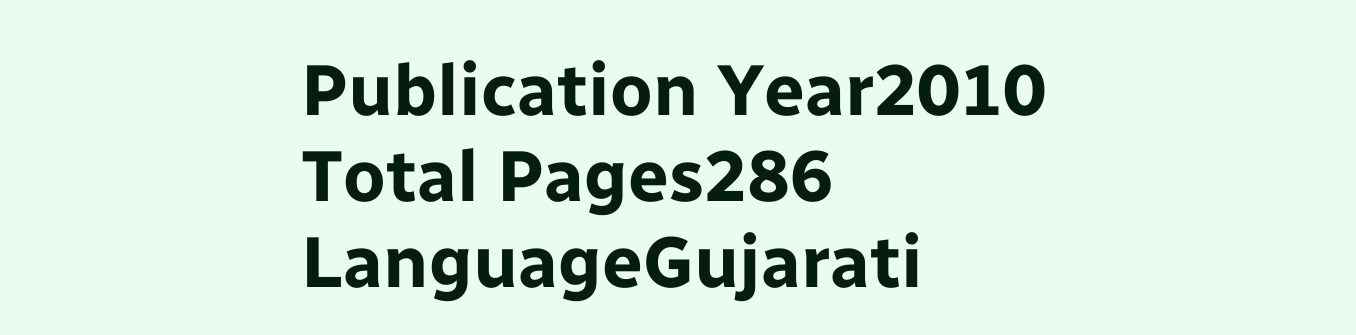Publication Year2010
Total Pages286
LanguageGujarati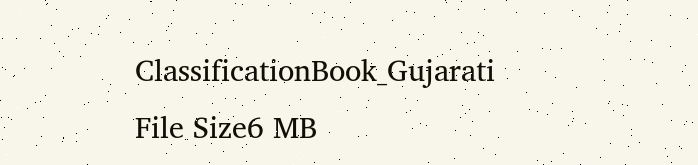ClassificationBook_Gujarati
File Size6 MB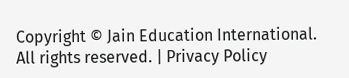Copyright © Jain Education International. All rights reserved. | Privacy Policy